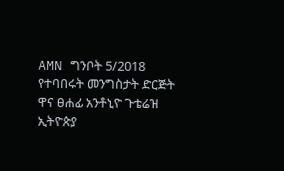AMN ግንቦት 5/2018
የተባበሩት መንግስታት ድርጅት ዋና ፀሐፊ አንቶኒዮ ጉቴሬዝ ኢትዮጵያ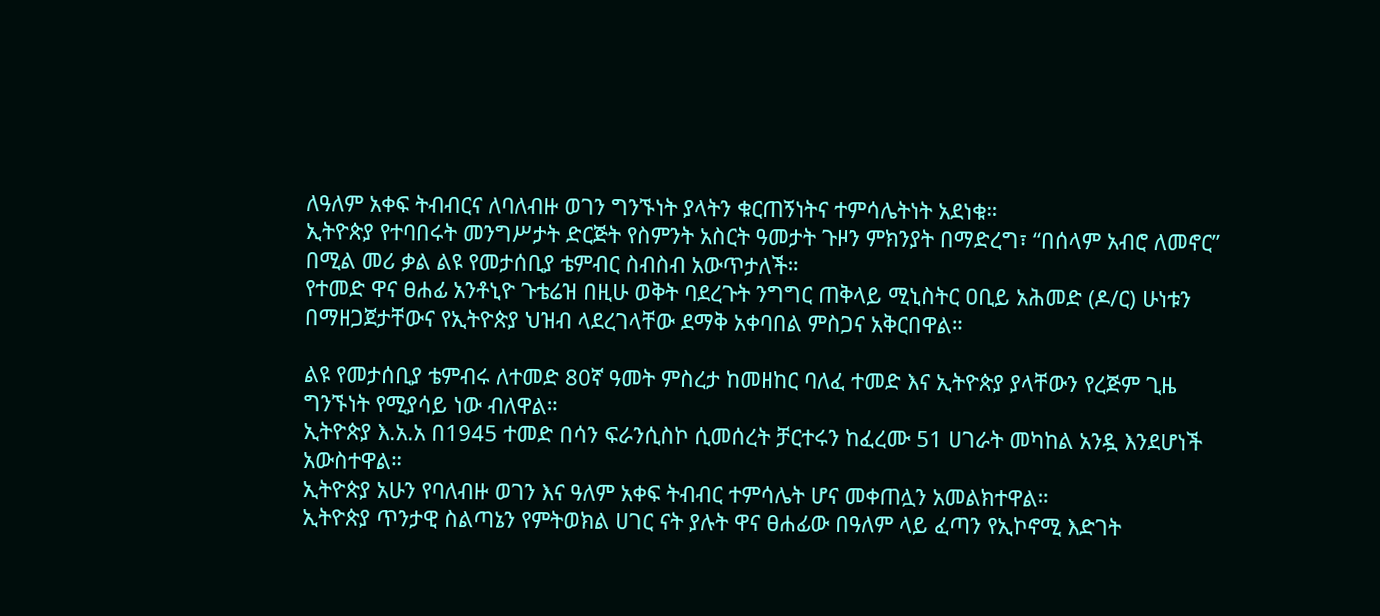ለዓለም አቀፍ ትብብርና ለባለብዙ ወገን ግንኙነት ያላትን ቁርጠኝነትና ተምሳሌትነት አደነቁ።
ኢትዮጵያ የተባበሩት መንግሥታት ድርጅት የስምንት አስርት ዓመታት ጉዞን ምክንያት በማድረግ፣ “በሰላም አብሮ ለመኖር” በሚል መሪ ቃል ልዩ የመታሰቢያ ቴምብር ስብስብ አውጥታለች።
የተመድ ዋና ፀሐፊ አንቶኒዮ ጉቴሬዝ በዚሁ ወቅት ባደረጉት ንግግር ጠቅላይ ሚኒስትር ዐቢይ አሕመድ (ዶ/ር) ሁነቱን በማዘጋጀታቸውና የኢትዮጵያ ህዝብ ላደረገላቸው ደማቅ አቀባበል ምስጋና አቅርበዋል።

ልዩ የመታሰቢያ ቴምብሩ ለተመድ 80ኛ ዓመት ምስረታ ከመዘከር ባለፈ ተመድ እና ኢትዮጵያ ያላቸውን የረጅም ጊዜ ግንኙነት የሚያሳይ ነው ብለዋል።
ኢትዮጵያ እ.አ.አ በ1945 ተመድ በሳን ፍራንሲስኮ ሲመሰረት ቻርተሩን ከፈረሙ 51 ሀገራት መካከል አንዷ እንደሆነች አውስተዋል።
ኢትዮጵያ አሁን የባለብዙ ወገን እና ዓለም አቀፍ ትብብር ተምሳሌት ሆና መቀጠሏን አመልክተዋል።
ኢትዮጵያ ጥንታዊ ስልጣኔን የምትወክል ሀገር ናት ያሉት ዋና ፀሐፊው በዓለም ላይ ፈጣን የኢኮኖሚ እድገት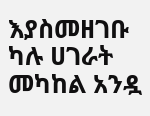እያስመዘገቡ ካሉ ሀገራት መካከል አንዷ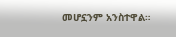መሆኗንም አንስተዋል።